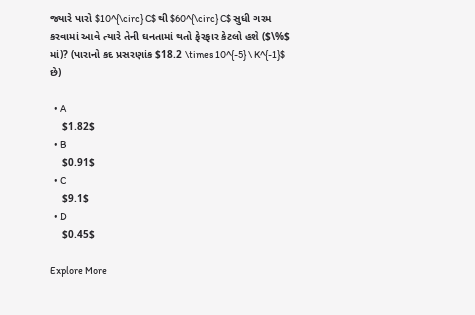જ્યારે પારો $10^{\circ} C$ થી $60^{\circ} C$ સુધી ગરમ કરવામાં આવે ત્યારે તેની ઘનતામાં થતો ફેરફાર કેટલો હશે ($\%$ માં)? (પારાનો કદ પ્રસરણાંક $18.2 \times 10^{-5} \ K^{-1}$ છે)

  • A
    $1.82$
  • B
    $0.91$
  • C
    $9.1$
  • D
    $0.45$

Explore More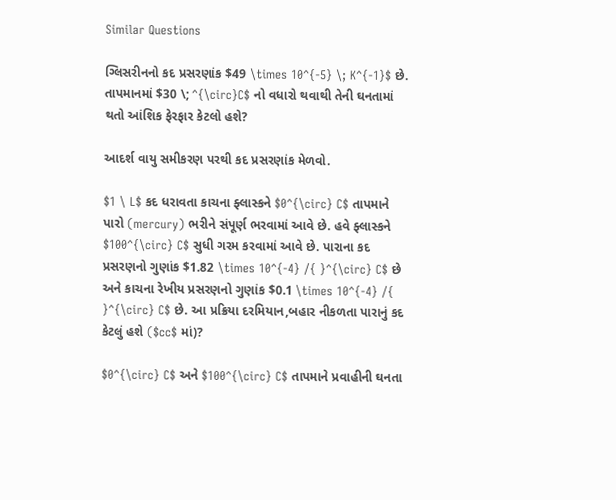Similar Questions

ગ્લિસરીનનો કદ પ્રસરણાંક $49 \times 10^{-5} \; K^{-1}$ છે. તાપમાનમાં $30 \; ^{\circ}C$ નો વધારો થવાથી તેની ઘનતામાં થતો આંશિક ફેરફાર કેટલો હશે?

આદર્શ વાયુ સમીકરણ પરથી કદ પ્રસરણાંક મેળવો.

$1 \ L$ કદ ધરાવતા કાચના ફ્લાસ્કને $0^{\circ} C$ તાપમાને પારો (mercury) ભરીને સંપૂર્ણ ભરવામાં આવે છે. હવે ફ્લાસ્કને $100^{\circ} C$ સુધી ગરમ કરવામાં આવે છે. પારાના કદ પ્રસરણનો ગુણાંક $1.82 \times 10^{-4} /{ }^{\circ} C$ છે અને કાચના રેખીય પ્રસરણનો ગુણાંક $0.1 \times 10^{-4} /{ }^{\circ} C$ છે. આ પ્રક્રિયા દરમિયાન,બહાર નીકળતા પારાનું કદ કેટલું હશે ($cc$ માં)?

$0^{\circ} C$ અને $100^{\circ} C$ તાપમાને પ્રવાહીની ઘનતા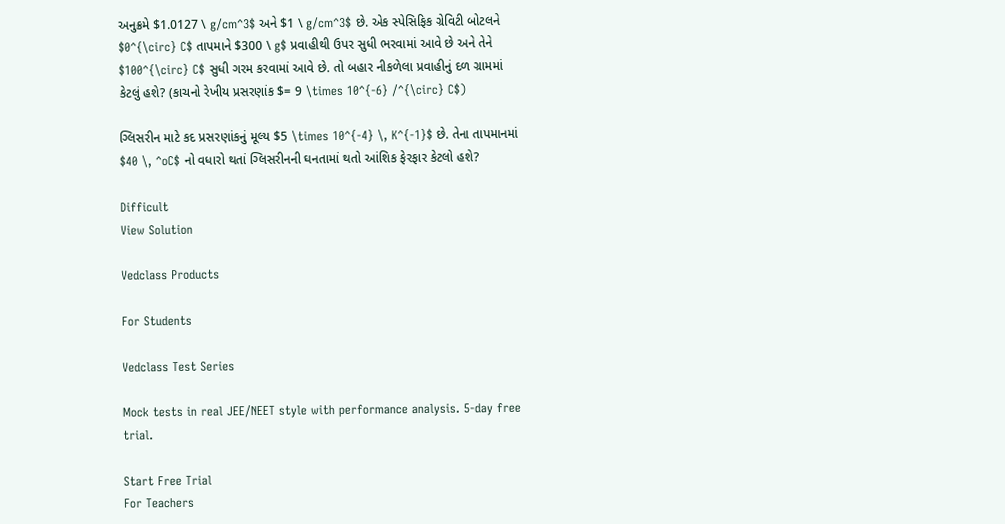અનુક્રમે $1.0127 \ g/cm^3$ અને $1 \ g/cm^3$ છે. એક સ્પેસિફિક ગ્રેવિટી બોટલને $0^{\circ} C$ તાપમાને $300 \ g$ પ્રવાહીથી ઉપર સુધી ભરવામાં આવે છે અને તેને $100^{\circ} C$ સુધી ગરમ કરવામાં આવે છે. તો બહાર નીકળેલા પ્રવાહીનું દળ ગ્રામમાં કેટલું હશે? (કાચનો રેખીય પ્રસરણાંક $= 9 \times 10^{-6} /^{\circ} C$)

ગ્લિસરીન માટે કદ પ્રસરણાંકનું મૂલ્ય $5 \times 10^{-4} \, K^{-1}$ છે. તેના તાપમાનમાં $40 \, ^oC$ નો વધારો થતાં ગ્લિસરીનની ઘનતામાં થતો આંશિક ફેરફાર કેટલો હશે?

Difficult
View Solution

Vedclass Products

For Students

Vedclass Test Series

Mock tests in real JEE/NEET style with performance analysis. 5-day free trial.

Start Free Trial
For Teachers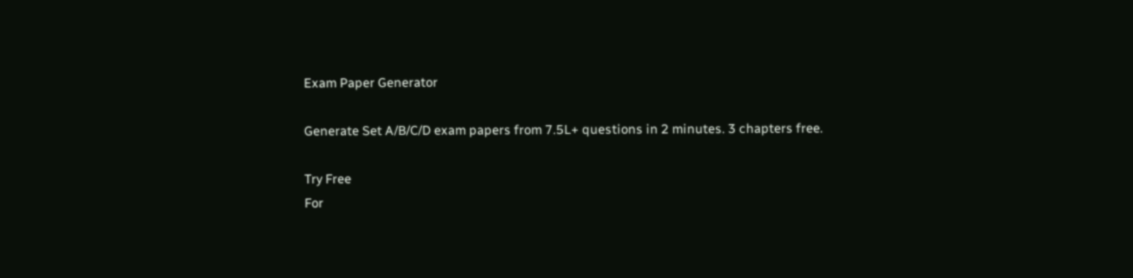Exam Paper Generator

Generate Set A/B/C/D exam papers from 7.5L+ questions in 2 minutes. 3 chapters free.

Try Free
For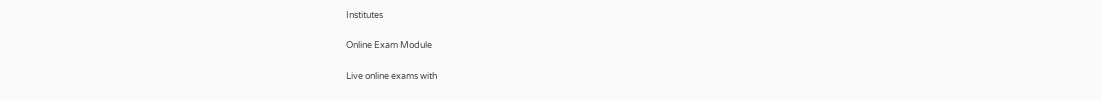Institutes

Online Exam Module

Live online exams with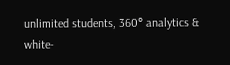unlimited students, 360° analytics & white-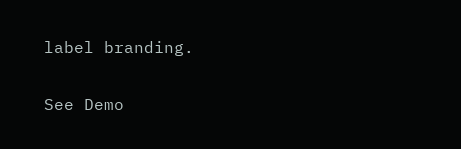label branding.

See Demo